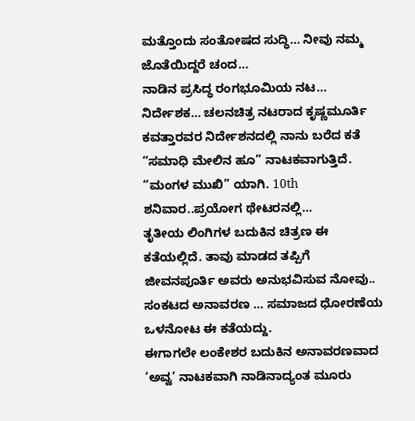ಮತ್ತೊಂದು ಸಂತೋಷದ ಸುದ್ಧಿ… ನೀವು ನಮ್ಮ ಜೊತೆಯಿದ್ದರೆ ಚಂದ…
ನಾಡಿನ ಪ್ರಸಿದ್ಧ ರಂಗಭೂಮಿಯ ನಟ… ನಿರ್ದೇಶಕ… ಚಲನಚಿತ್ರ ನಟರಾದ ಕೃಷ್ಣಮೂರ್ತಿ ಕವತ್ತಾರವರ ನಿರ್ದೇಶನದಲ್ಲಿ ನಾನು ಬರೆದ ಕತೆ “ಸಮಾಧಿ ಮೇಲಿನ ಹೂ” ನಾಟಕವಾಗುತ್ತಿದೆ.
“ಮಂಗಳ ಮುಖಿ” ಯಾಗಿ. 10th ಶನಿವಾರ..ಪ್ರಯೋಗ ಥೇಟರನಲ್ಲಿ…
ತೃತೀಯ ಲಿಂಗಿಗಳ ಬದುಕಿನ ಚಿತ್ರಣ ಈ ಕತೆಯಲ್ಲಿದೆ. ತಾವು ಮಾಡದ ತಪ್ಪಿಗೆ ಜೀವನಪೂರ್ತಿ ಅವರು ಅನುಭವಿಸುವ ನೋವು.. ಸಂಕಟದ ಅನಾವರಣ … ಸಮಾಜದ ಧೋರಣೆಯ ಒಳನೋಟ ಈ ಕತೆಯದ್ದು.
ಈಗಾಗಲೇ ಲಂಕೇಶರ ಬದುಕಿನ ಅನಾವರಣವಾದ ‘ಅವ್ವ’ ನಾಟಕವಾಗಿ ನಾಡಿನಾದ್ಯಂತ ಮೂರು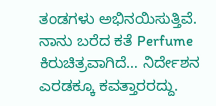ತಂಡಗಳು ಅಭಿನಯಿಸುತ್ತಿವೆ.
ನಾನು ಬರೆದ ಕತೆ Perfume ಕಿರುಚಿತ್ರವಾಗಿದೆ… ನಿರ್ದೇಶನ ಎರಡಕ್ಕೂ ಕವತ್ತಾರರದ್ದು.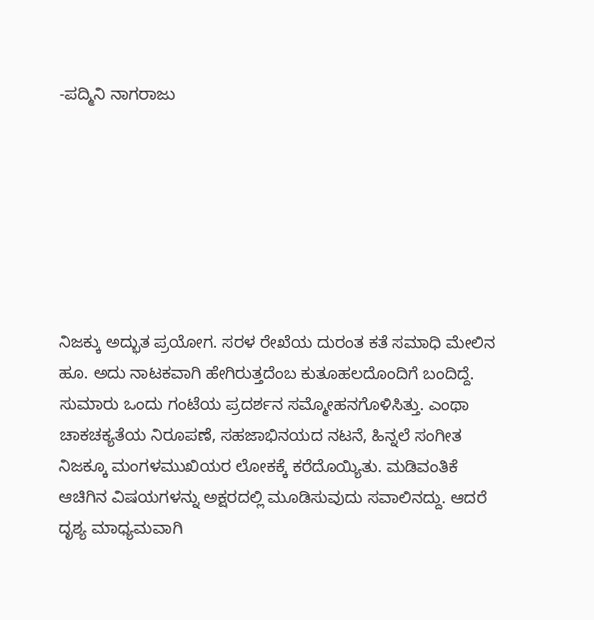-ಪದ್ಮಿನಿ ನಾಗರಾಜು







ನಿಜಕ್ಕು ಅದ್ಭುತ ಪ್ರಯೋಗ. ಸರಳ ರೇಖೆಯ ದುರಂತ ಕತೆ ಸಮಾಧಿ ಮೇಲಿನ ಹೂ. ಅದು ನಾಟಕವಾಗಿ ಹೇಗಿರುತ್ತದೆಂಬ ಕುತೂಹಲದೊಂದಿಗೆ ಬಂದಿದ್ದೆ. ಸುಮಾರು ಒಂದು ಗಂಟೆಯ ಪ್ರದರ್ಶನ ಸಮ್ಮೋಹನಗೊಳಿಸಿತ್ತು. ಎಂಥಾ ಚಾಕಚಕ್ಯತೆಯ ನಿರೂಪಣೆ, ಸಹಜಾಭಿನಯದ ನಟನೆ, ಹಿನ್ನಲೆ ಸಂಗೀತ ನಿಜಕ್ಕೂ ಮಂಗಳಮುಖಿಯರ ಲೋಕಕ್ಕೆ ಕರೆದೊಯ್ಯಿತು. ಮಡಿವಂತಿಕೆ ಆಚಿಗಿನ ವಿಷಯಗಳನ್ನು ಅಕ್ಷರದಲ್ಲಿ ಮೂಡಿಸುವುದು ಸವಾಲಿನದ್ದು. ಆದರೆ ದೃಶ್ಯ ಮಾಧ್ಯಮವಾಗಿ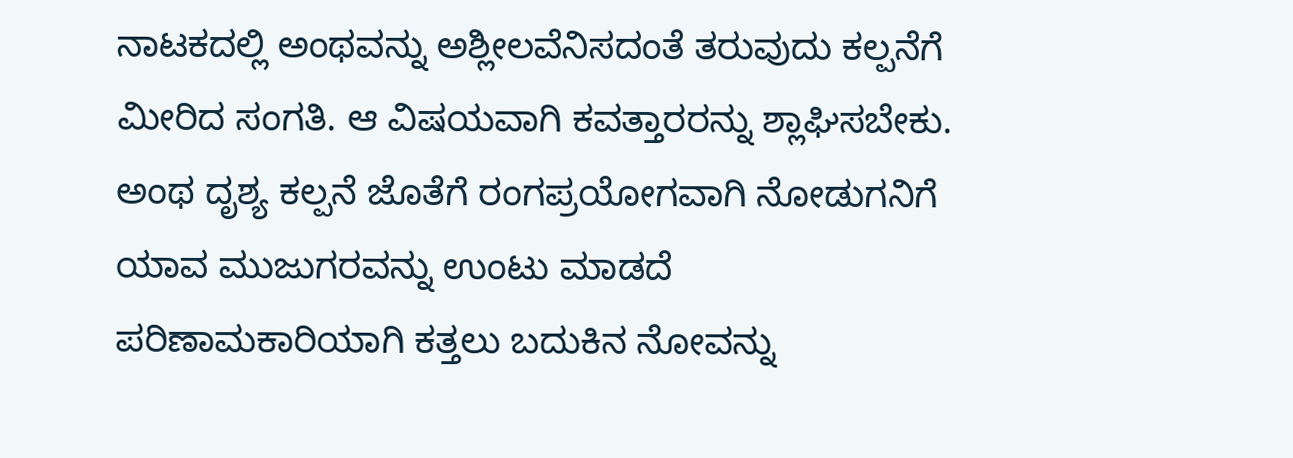ನಾಟಕದಲ್ಲಿ ಅಂಥವನ್ನು ಅಶ್ಲೀಲವೆನಿಸದಂತೆ ತರುವುದು ಕಲ್ಪನೆಗೆ ಮೀರಿದ ಸಂಗತಿ. ಆ ವಿಷಯವಾಗಿ ಕವತ್ತಾರರನ್ನು ಶ್ಲಾಘಿಸಬೇಕು. ಅಂಥ ದೃಶ್ಯ ಕಲ್ಪನೆ ಜೊತೆಗೆ ರಂಗಪ್ರಯೋಗವಾಗಿ ನೋಡುಗನಿಗೆ ಯಾವ ಮುಜುಗರವನ್ನು ಉಂಟು ಮಾಡದೆ ಪರಿಣಾಮಕಾರಿಯಾಗಿ ಕತ್ತಲು ಬದುಕಿನ ನೋವನ್ನು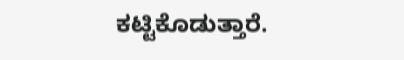ಕಟ್ಟಿಕೊಡುತ್ತಾರೆ.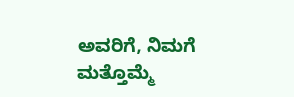ಅವರಿಗೆ, ನಿಮಗೆ ಮತ್ತೊಮ್ಮೆ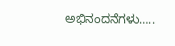ಅಭಿನಂದನೆಗಳು…..